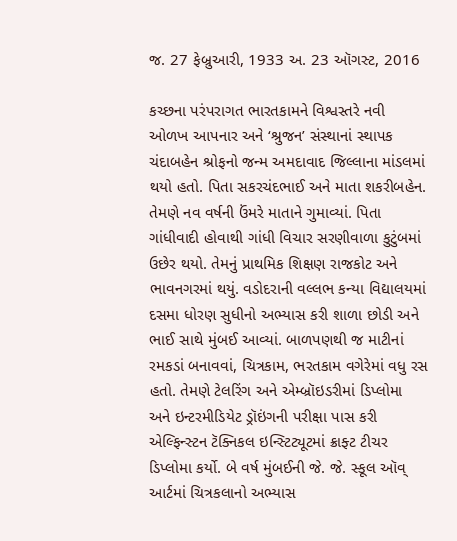જ. 27 ફેબ્રુઆરી, 1933 અ. 23 ઑગસ્ટ, 2016

કચ્છના પરંપરાગત ભારતકામને વિશ્વસ્તરે નવી ઓળખ આપનાર અને ‘શ્રુજન’ સંસ્થાનાં સ્થાપક ચંદાબહેન શ્રોફનો જન્મ અમદાવાદ જિલ્લાના માંડલમાં થયો હતો. પિતા સકરચંદભાઈ અને માતા શકરીબહેન. તેમણે નવ વર્ષની ઉંમરે માતાને ગુમાવ્યાં. પિતા ગાંધીવાદી હોવાથી ગાંધી વિચાર સરણીવાળા કુટુંબમાં ઉછેર થયો. તેમનું પ્રાથમિક શિક્ષણ રાજકોટ અને ભાવનગરમાં થયું. વડોદરાની વલ્લભ કન્યા વિદ્યાલયમાં દસમા ધોરણ સુધીનો અભ્યાસ કરી શાળા છોડી અને ભાઈ સાથે મુંબઈ આવ્યાં. બાળપણથી જ માટીનાં રમકડાં બનાવવાં, ચિત્રકામ, ભરતકામ વગેરેમાં વધુ રસ હતો. તેમણે ટેલરિંગ અને એમ્બ્રૉઇડરીમાં ડિપ્લોમા અને ઇન્ટરમીડિયેટ ડ્રૉઇંગની પરીક્ષા પાસ કરી એલ્ફિન્સ્ટન ટૅક્નિકલ ઇન્સ્ટિટ્યૂટમાં ક્રાફ્ટ ટીચર ડિપ્લોમા કર્યો. બે વર્ષ મુંબઈની જે. જે. સ્કૂલ ઑવ્ આર્ટમાં ચિત્રકલાનો અભ્યાસ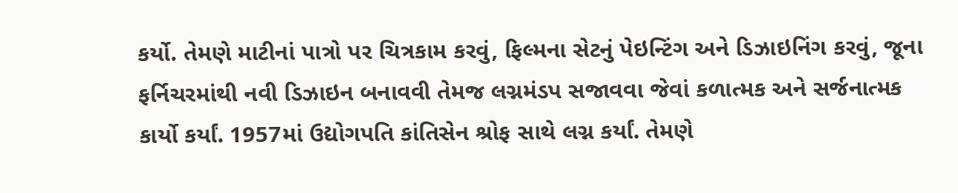કર્યો. તેમણે માટીનાં પાત્રો પર ચિત્રકામ કરવું, ફિલ્મના સેટનું પેઇન્ટિંગ અને ડિઝાઇનિંગ કરવું, જૂના ફર્નિચરમાંથી નવી ડિઝાઇન બનાવવી તેમજ લગ્નમંડપ સજાવવા જેવાં કળાત્મક અને સર્જનાત્મક કાર્યો કર્યાં. 1957માં ઉદ્યોગપતિ કાંતિસેન શ્રોફ સાથે લગ્ન કર્યાં. તેમણે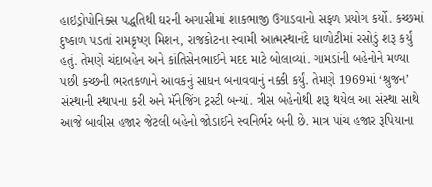હાઇડ્રોપોનિક્સ પદ્ધતિથી ઘરની અગાસીમાં શાકભાજી ઉગાડવાનો સફળ પ્રયોગ કર્યો. કચ્છમાં દુષ્કાળ પડતાં રામકૃષ્ણ મિશન, રાજકોટના સ્વામી આત્મસ્થાનંદે ધાળોટીમાં રસોડું શરૂ કર્યું હતું. તેમણે ચંદાબહેન અને કાંતિસેનભાઈને મદદ માટે બોલાવ્યાં. ગામડાંની બહેનોને મળ્યા પછી કચ્છની ભરતકળાને આવકનું સાધન બનાવવાનું નક્કી કર્યું. તેમણે 1969માં ‘શ્રુજન’ સંસ્થાની સ્થાપના કરી અને મૅનેજિંગ ટ્રસ્ટી બન્યાં. ત્રીસ બહેનોથી શરૂ થયેલ આ સંસ્થા સાથે આજે બાવીસ હજાર જેટલી બહેનો જોડાઈને સ્વનિર્ભર બની છે. માત્ર પાંચ હજાર રૂપિયાના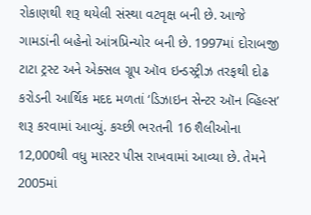રોકાણથી શરૂ થયેલી સંસ્થા વટવૃક્ષ બની છે. આજે ગામડાંની બહેનો આંત્રપ્રિન્યોર બની છે. 1997માં દોરાબજી ટાટા ટ્રસ્ટ અને એક્સલ ગ્રૂપ ઑવ ઇન્ડસ્ટ્રીઝ તરફથી દોઢ કરોડની આર્થિક મદદ મળતાં ‘ડિઝાઇન સેન્ટર ઑન વ્હિલ્સ’ શરૂ કરવામાં આવ્યું. કચ્છી ભરતની 16 શૈલીઓના 12,000થી વધુ માસ્ટર પીસ રાખવામાં આવ્યા છે. તેમને 2005માં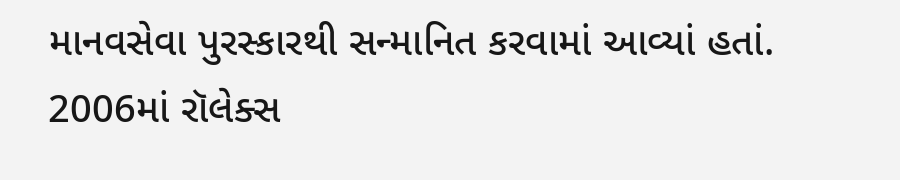માનવસેવા પુરસ્કારથી સન્માનિત કરવામાં આવ્યાં હતાં. 2006માં રૉલેક્સ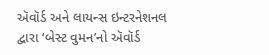ઍવૉર્ડ અને લાયન્સ ઇન્ટરનેશનલ દ્વારા ‘બેસ્ટ વુમન’નો ઍવૉર્ડ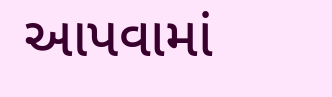આપવામાં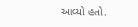આવ્યો હતો.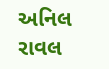અનિલ રાવલ